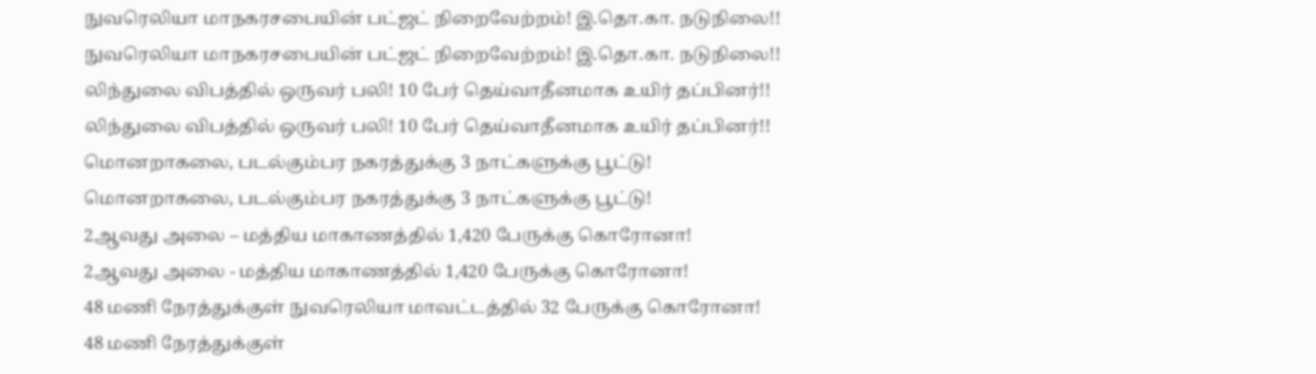நுவரெலியா மாநகரசபையின் பட்ஜட் நிறைவேற்றம்! இ.தொ.கா. நடுநிலை!!
நுவரெலியா மாநகரசபையின் பட்ஜட் நிறைவேற்றம்! இ.தொ.கா. நடுநிலை!!
லிந்துலை விபத்தில் ஒருவர் பலி! 10 பேர் தெய்வாதீனமாக உயிர் தப்பினர்!!
லிந்துலை விபத்தில் ஒருவர் பலி! 10 பேர் தெய்வாதீனமாக உயிர் தப்பினர்!!
மொனறாகலை, படல்கும்பர நகரத்துக்கு 3 நாட்களுக்கு பூட்டு!
மொனறாகலை, படல்கும்பர நகரத்துக்கு 3 நாட்களுக்கு பூட்டு!
2ஆவது அலை – மத்திய மாகாணத்தில் 1,420 பேருக்கு கொரோனா!
2ஆவது அலை - மத்திய மாகாணத்தில் 1,420 பேருக்கு கொரோனா!
48 மணி நேரத்துக்குள் நுவரெலியா மாவட்டத்தில் 32 பேருக்கு கொரோனா!
48 மணி நேரத்துக்குள்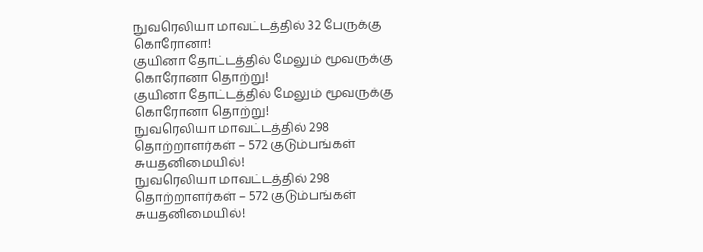நுவரெலியா மாவட்டத்தில் 32 பேருக்கு கொரோனா!
குயினா தோட்டத்தில் மேலும் மூவருக்கு கொரோனா தொற்று!
குயினா தோட்டத்தில் மேலும் மூவருக்கு கொரோனா தொற்று!
நுவரெலியா மாவட்டத்தில் 298 தொற்றாளர்கள் – 572 குடும்பங்கள் சுயதனிமையில்!
நுவரெலியா மாவட்டத்தில் 298 தொற்றாளர்கள் – 572 குடும்பங்கள் சுயதனிமையில்!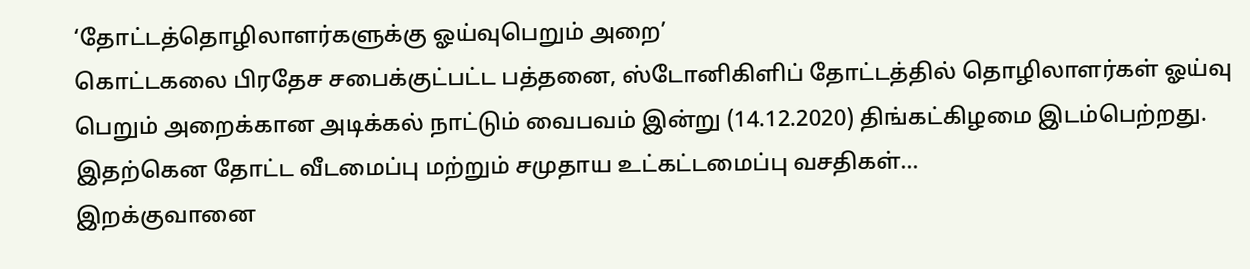‘தோட்டத்தொழிலாளர்களுக்கு ஓய்வுபெறும் அறை’
கொட்டகலை பிரதேச சபைக்குட்பட்ட பத்தனை, ஸ்டோனிகிளிப் தோட்டத்தில் தொழிலாளர்கள் ஓய்வு பெறும் அறைக்கான அடிக்கல் நாட்டும் வைபவம் இன்று (14.12.2020) திங்கட்கிழமை இடம்பெற்றது. இதற்கென தோட்ட வீடமைப்பு மற்றும் சமுதாய உட்கட்டமைப்பு வசதிகள்...
இறக்குவானை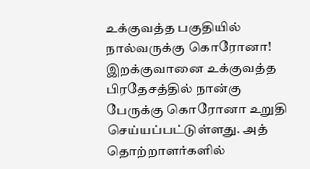உக்குவத்த பகுதியில் நால்வருக்கு கொரோனா!
இறக்குவானை உக்குவத்த பிரதேசத்தில் நான்கு பேருக்கு கொரோனா உறுதி செய்யப்பட்டுள்ளது. அத் தொற்றாளர்களில்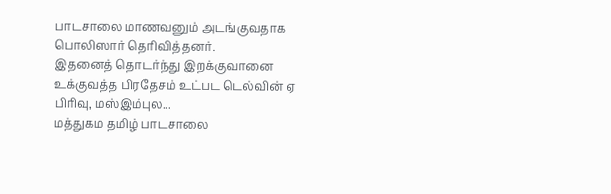பாடசாலை மாணவனும் அடங்குவதாக பொலிஸார் தெரிவித்தனர்.
இதனைத் தொடர்ந்து இறக்குவானை உக்குவத்த பிரதேசம் உட்பட டெல்வின் ஏ பிரிவு, மஸ்இம்புல...
மத்துகம தமிழ் பாடசாலை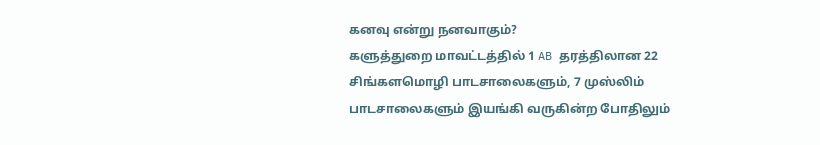கனவு என்று நனவாகும்?
களுத்துறை மாவட்டத்தில் 1 AB தரத்திலான 22 சிங்களமொழி பாடசாலைகளும், 7 முஸ்லிம் பாடசாலைகளும் இயங்கி வருகின்ற போதிலும்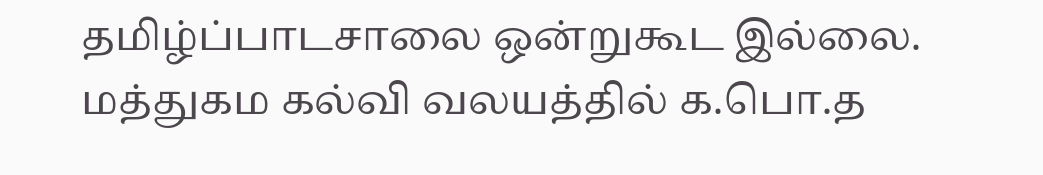தமிழ்ப்பாடசாலை ஒன்றுகூட இல்லை.
மத்துகம கல்வி வலயத்தில் க.பொ.த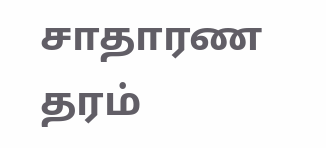சாதாரண தரம்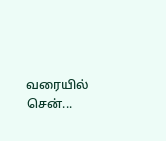வரையில் சென்...